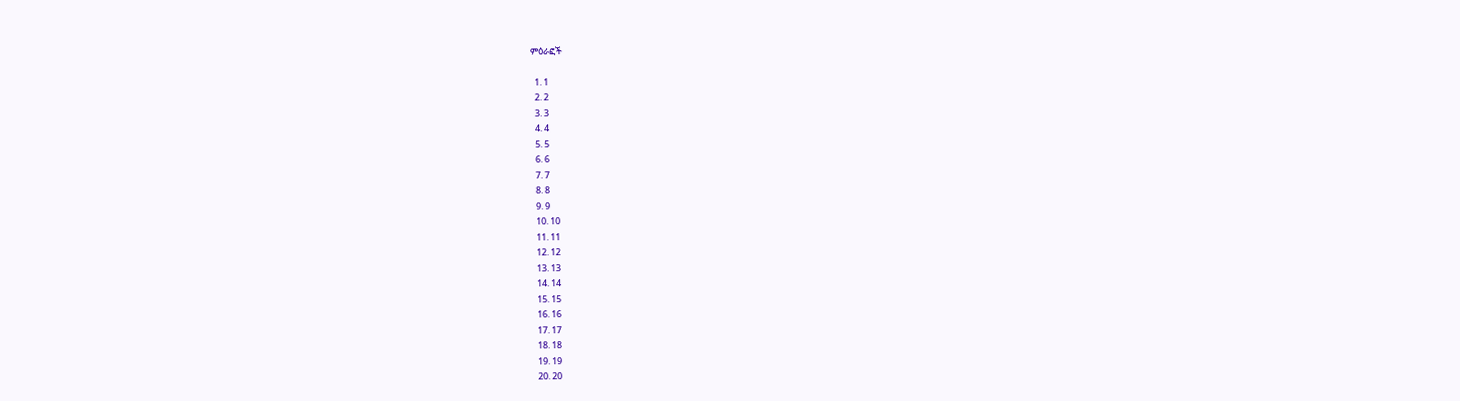ምዕራፎች

  1. 1
  2. 2
  3. 3
  4. 4
  5. 5
  6. 6
  7. 7
  8. 8
  9. 9
  10. 10
  11. 11
  12. 12
  13. 13
  14. 14
  15. 15
  16. 16
  17. 17
  18. 18
  19. 19
  20. 20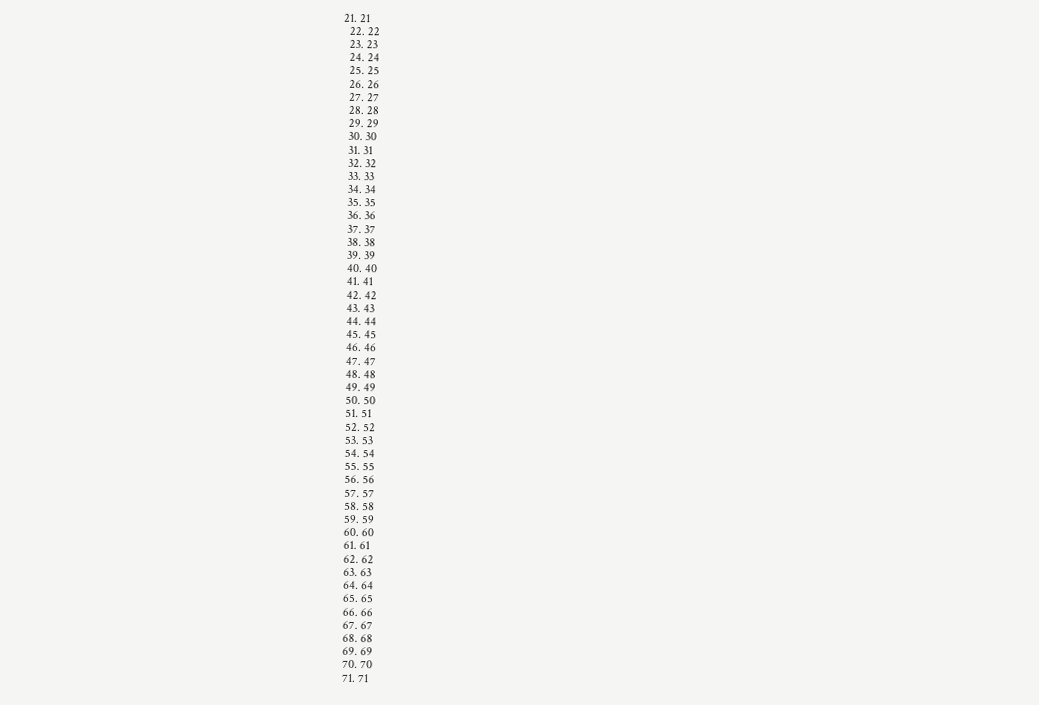21. 21
  22. 22
  23. 23
  24. 24
  25. 25
  26. 26
  27. 27
  28. 28
  29. 29
  30. 30
  31. 31
  32. 32
  33. 33
  34. 34
  35. 35
  36. 36
  37. 37
  38. 38
  39. 39
  40. 40
  41. 41
  42. 42
  43. 43
  44. 44
  45. 45
  46. 46
  47. 47
  48. 48
  49. 49
  50. 50
  51. 51
  52. 52
  53. 53
  54. 54
  55. 55
  56. 56
  57. 57
  58. 58
  59. 59
  60. 60
  61. 61
  62. 62
  63. 63
  64. 64
  65. 65
  66. 66
  67. 67
  68. 68
  69. 69
  70. 70
  71. 71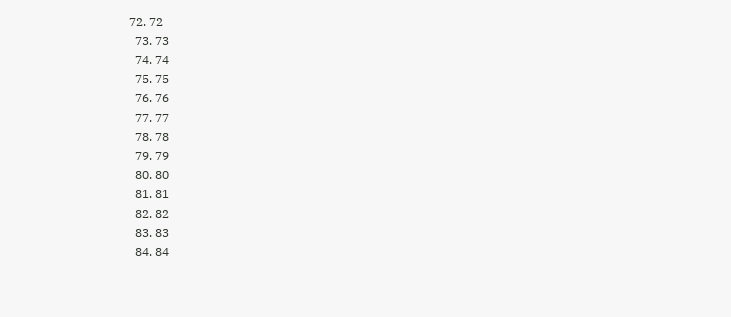72. 72
  73. 73
  74. 74
  75. 75
  76. 76
  77. 77
  78. 78
  79. 79
  80. 80
  81. 81
  82. 82
  83. 83
  84. 84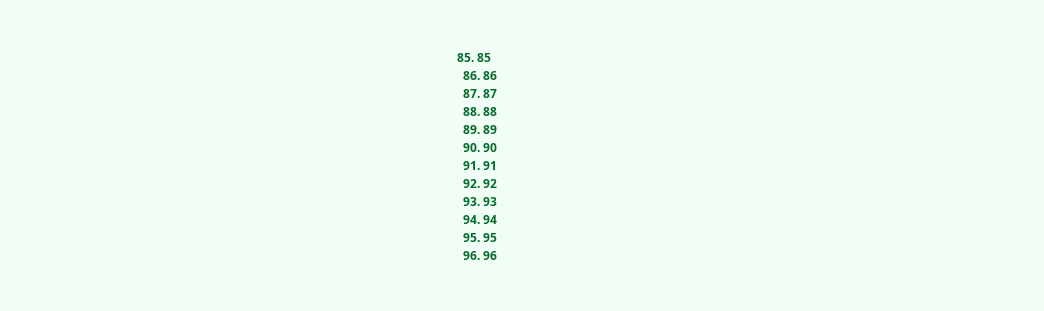85. 85
  86. 86
  87. 87
  88. 88
  89. 89
  90. 90
  91. 91
  92. 92
  93. 93
  94. 94
  95. 95
  96. 96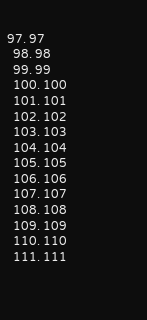97. 97
  98. 98
  99. 99
  100. 100
  101. 101
  102. 102
  103. 103
  104. 104
  105. 105
  106. 106
  107. 107
  108. 108
  109. 109
  110. 110
  111. 111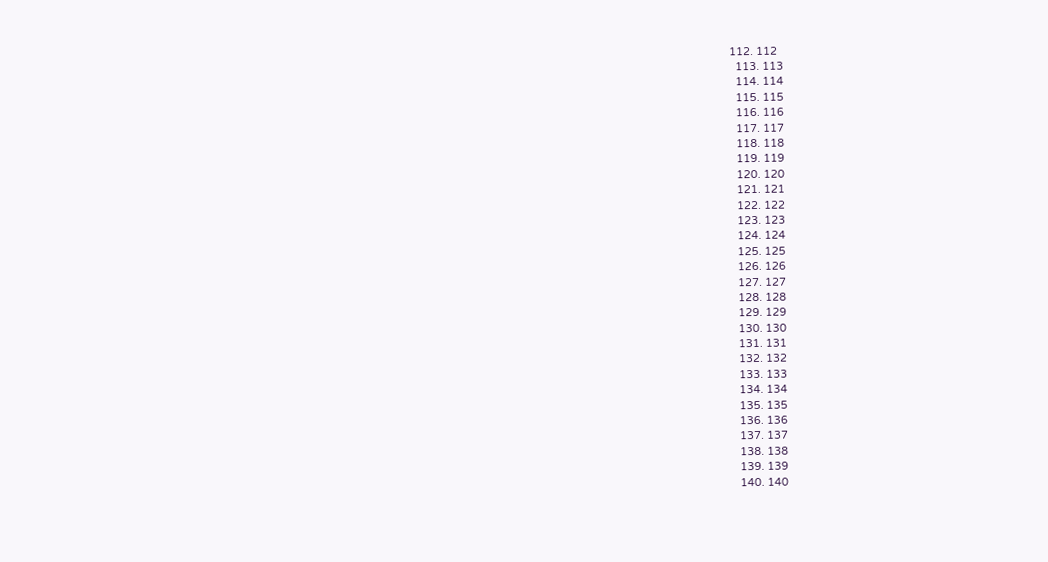112. 112
  113. 113
  114. 114
  115. 115
  116. 116
  117. 117
  118. 118
  119. 119
  120. 120
  121. 121
  122. 122
  123. 123
  124. 124
  125. 125
  126. 126
  127. 127
  128. 128
  129. 129
  130. 130
  131. 131
  132. 132
  133. 133
  134. 134
  135. 135
  136. 136
  137. 137
  138. 138
  139. 139
  140. 140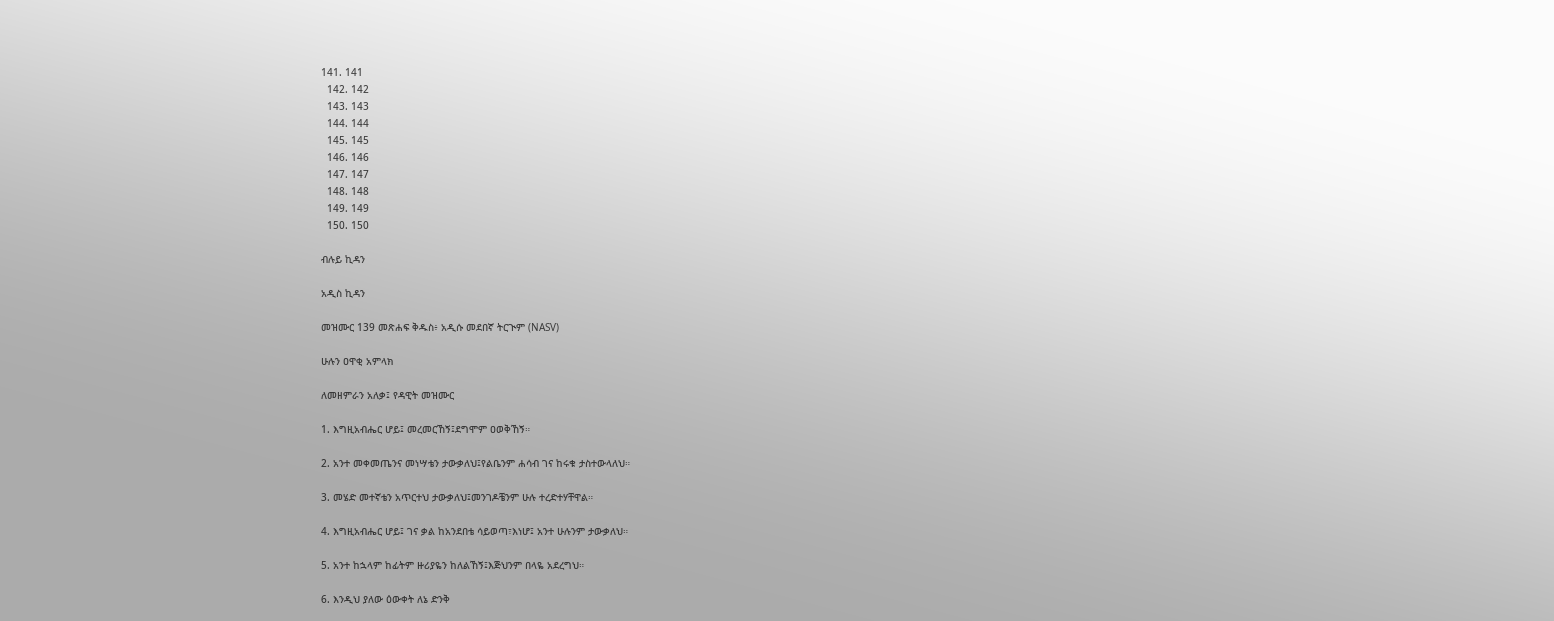141. 141
  142. 142
  143. 143
  144. 144
  145. 145
  146. 146
  147. 147
  148. 148
  149. 149
  150. 150

ብሉይ ኪዳን

አዲስ ኪዳን

መዝሙር 139 መጽሐፍ ቅዱስ፥ አዲሱ መደበኛ ትርጒም (NASV)

ሁሉን ዐዋቂ አምላክ

ለመዘምራን አለቃ፤ የዳዊት መዝሙር

1. እግዚአብሔር ሆይ፤ መረመርኸኝ፤ደግሞም ዐወቅኸኝ።

2. አንተ መቀመጤንና መነሣቴን ታውቃለህ፤የልቤንም ሐሳብ ገና ከሩቁ ታስተውላለህ።

3. መሄድ መተኛቴን አጥርተህ ታውቃለህ፤መንገዶቼንም ሁሉ ተረድተሃቸዋል።

4. እግዚአብሔር ሆይ፤ ገና ቃል ከአንደበቴ ሳይወጣ፣እነሆ፤ አንተ ሁሉንም ታውቃለህ።

5. አንተ ከኋላም ከፊትም ዙሪያዬን ከለልኸኝ፤እጅህንም በላዬ አደረግህ።

6. እንዲህ ያለው ዕውቀት ለኔ ድንቅ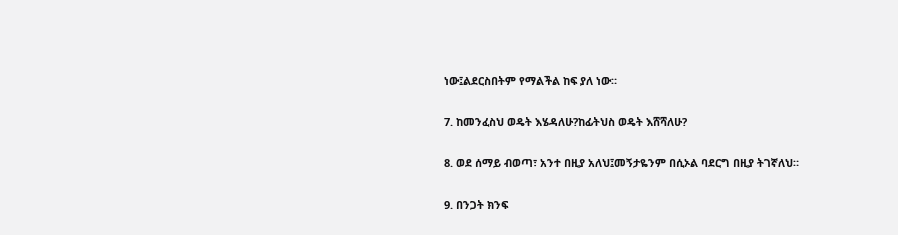ነው፤ልደርስበትም የማልችል ከፍ ያለ ነው።

7. ከመንፈስህ ወዴት እሄዳለሁ?ከፊትህስ ወዴት እሸሻለሁ?

8. ወደ ሰማይ ብወጣ፣ አንተ በዚያ አለህ፤መኝታዬንም በሲኦል ባደርግ በዚያ ትገኛለህ።

9. በንጋት ክንፍ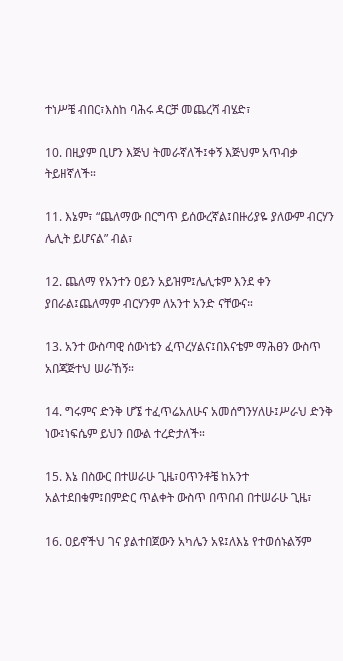ተነሥቼ ብበር፣እስከ ባሕሩ ዳርቻ መጨረሻ ብሄድ፣

10. በዚያም ቢሆን እጅህ ትመራኛለች፤ቀኝ እጅህም አጥብቃ ትይዘኛለች።

11. እኔም፣ “ጨለማው በርግጥ ይሰውረኛል፤በዙሪያዬ ያለውም ብርሃን ሌሊት ይሆናል” ብል፣

12. ጨለማ የአንተን ዐይን አይዝም፤ሌሊቱም እንደ ቀን ያበራል፤ጨለማም ብርሃንም ለአንተ አንድ ናቸውና።

13. አንተ ውስጣዊ ሰውነቴን ፈጥረሃልና፤በእናቴም ማሕፀን ውስጥ አበጃጅተህ ሠራኸኝ።

14. ግሩምና ድንቅ ሆኜ ተፈጥሬአለሁና አመሰግንሃለሁ፤ሥራህ ድንቅ ነው፤ነፍሴም ይህን በውል ተረድታለች።

15. እኔ በስውር በተሠራሁ ጊዜ፣ዐጥንቶቼ ከአንተ አልተደበቁም፤በምድር ጥልቀት ውስጥ በጥበብ በተሠራሁ ጊዜ፣

16. ዐይኖችህ ገና ያልተበጀውን አካሌን አዩ፤ለእኔ የተወሰኑልኝም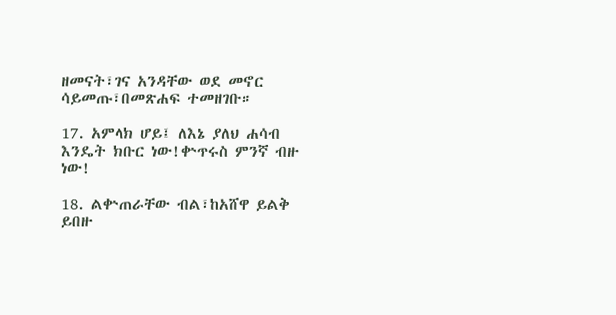ዘመናት፣ገና አንዳቸው ወደ መኖር ሳይመጡ፣በመጽሐፍ ተመዘገቡ።

17. አምላክ ሆይ፤ ለእኔ ያለህ ሐሳብ እንዴት ክቡር ነው!ቍጥሩስ ምንኛ ብዙ ነው!

18. ልቍጠራቸው ብል፣ከአሸዋ ይልቅ ይበዙ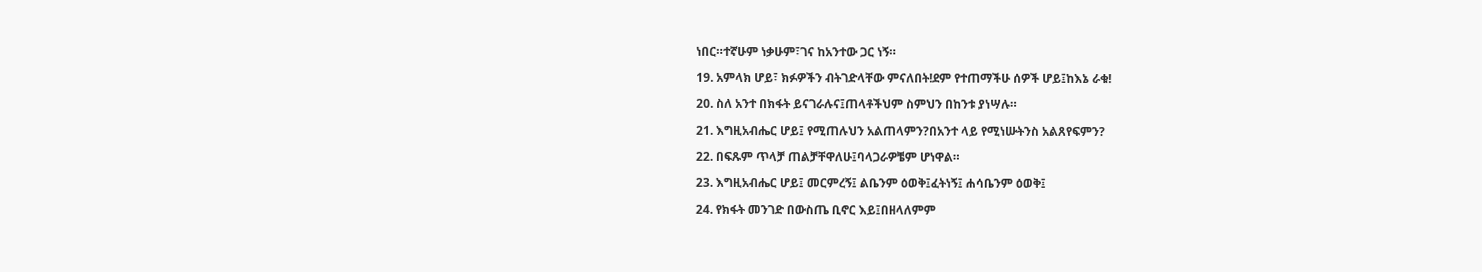ነበር።ተኛሁም ነቃሁም፣ገና ከአንተው ጋር ነኝ።

19. አምላክ ሆይ፣ ክፉዎችን ብትገድላቸው ምናለበት!ደም የተጠማችሁ ሰዎች ሆይ፤ከእኔ ራቁ!

20. ስለ አንተ በክፋት ይናገራሉና፤ጠላቶችህም ስምህን በከንቱ ያነሣሉ።

21. እግዚአብሔር ሆይ፤ የሚጠሉህን አልጠላምን?በአንተ ላይ የሚነሡትንስ አልጸየፍምን?

22. በፍጹም ጥላቻ ጠልቻቸዋለሁ፤ባላጋራዎቼም ሆነዋል።

23. እግዚአብሔር ሆይ፤ መርምረኝ፤ ልቤንም ዕወቅ፤ፈትነኝ፤ ሐሳቤንም ዕወቅ፤

24. የክፋት መንገድ በውስጤ ቢኖር እይ፤በዘላለምም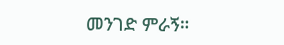መንገድ ምራኝ።